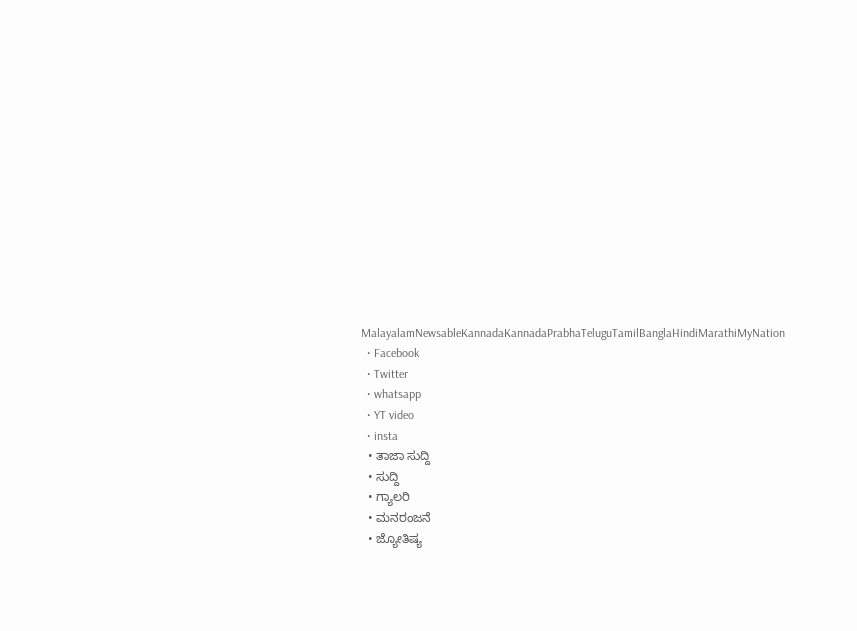MalayalamNewsableKannadaKannadaPrabhaTeluguTamilBanglaHindiMarathiMyNation
  • Facebook
  • Twitter
  • whatsapp
  • YT video
  • insta
  • ತಾಜಾ ಸುದ್ದಿ
  • ಸುದ್ದಿ
  • ಗ್ಯಾಲರಿ
  • ಮನರಂಜನೆ
  • ಜ್ಯೋತಿಷ್ಯ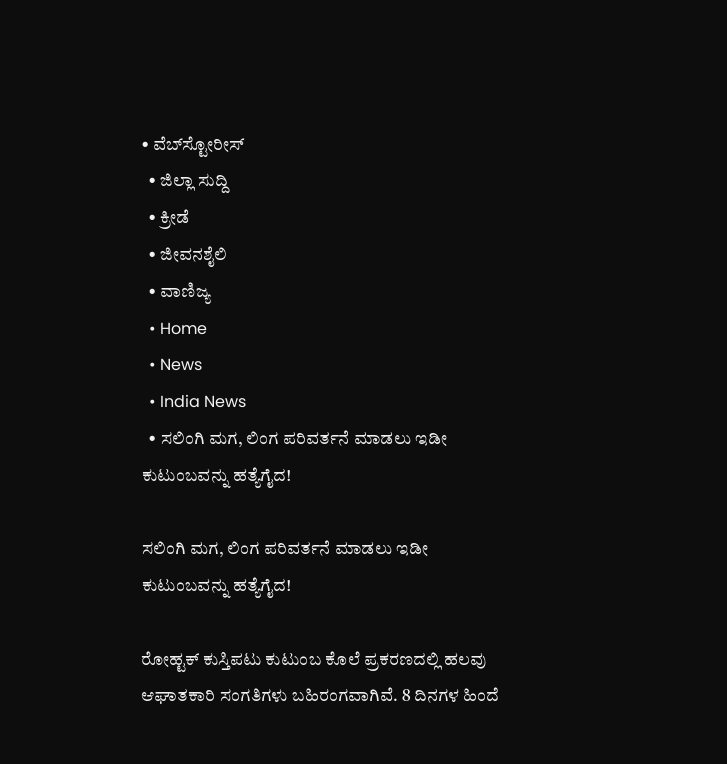• ವೆಬ್‌ಸ್ಟೋರೀಸ್
  • ಜಿಲ್ಲಾ ಸುದ್ದಿ
  • ಕ್ರೀಡೆ
  • ಜೀವನಶೈಲಿ
  • ವಾಣಿಜ್ಯ
  • Home
  • News
  • India News
  • ಸಲಿಂಗಿ ಮಗ, ಲಿಂಗ ಪರಿವರ್ತನೆ ಮಾಡಲು ಇಡೀ ಕುಟುಂಬವನ್ನು ಹತ್ಯೆಗೈದ!

ಸಲಿಂಗಿ ಮಗ, ಲಿಂಗ ಪರಿವರ್ತನೆ ಮಾಡಲು ಇಡೀ ಕುಟುಂಬವನ್ನು ಹತ್ಯೆಗೈದ!

ರೋಹ್ಟಕ್ ಕುಸ್ತಿಪಟು ಕುಟುಂಬ ಕೊಲೆ ಪ್ರಕರಣದಲ್ಲಿ ಹಲವು ಆಘಾತಕಾರಿ ಸಂಗತಿಗಳು ಬಹಿರಂಗವಾಗಿವೆ. 8 ದಿನಗಳ ಹಿಂದೆ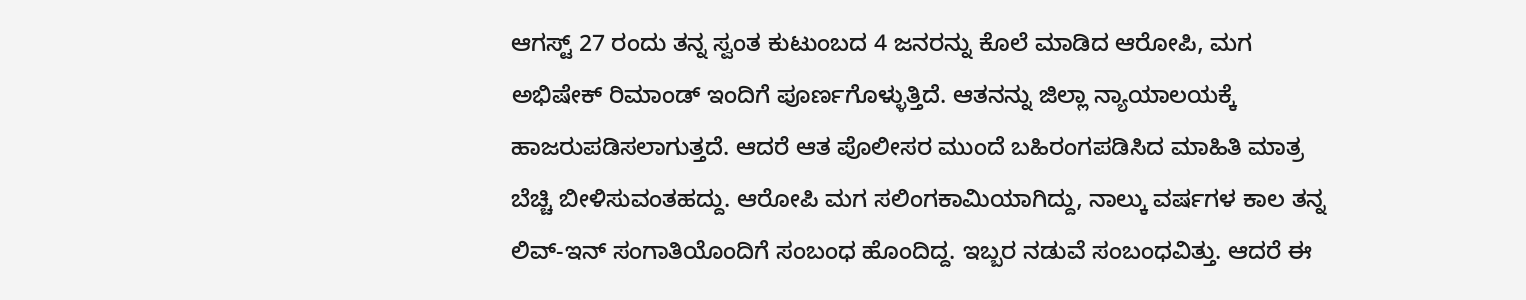ಆಗಸ್ಟ್ 27 ರಂದು ತನ್ನ ಸ್ವಂತ ಕುಟುಂಬದ 4 ಜನರನ್ನು ಕೊಲೆ ಮಾಡಿದ ಆರೋಪಿ, ಮಗ ಅಭಿಷೇಕ್ ರಿಮಾಂಡ್ ಇಂದಿಗೆ ಪೂರ್ಣಗೊಳ್ಳುತ್ತಿದೆ. ಆತನನ್ನು ಜಿಲ್ಲಾ ನ್ಯಾಯಾಲಯಕ್ಕೆ ಹಾಜರುಪಡಿಸಲಾಗುತ್ತದೆ. ಆದರೆ ಆತ ಪೊಲೀಸರ ಮುಂದೆ ಬಹಿರಂಗಪಡಿಸಿದ ಮಾಹಿತಿ ಮಾತ್ರ ಬೆಚ್ಚಿ ಬೀಳಿಸುವಂತಹದ್ದು. ಆರೋಪಿ ಮಗ ಸಲಿಂಗಕಾಮಿಯಾಗಿದ್ದು, ನಾಲ್ಕು ವರ್ಷಗಳ ಕಾಲ ತನ್ನ ಲಿವ್-ಇನ್ ಸಂಗಾತಿಯೊಂದಿಗೆ ಸಂಬಂಧ ಹೊಂದಿದ್ದ. ಇಬ್ಬರ ನಡುವೆ ಸಂಬಂಧವಿತ್ತು. ಆದರೆ ಈ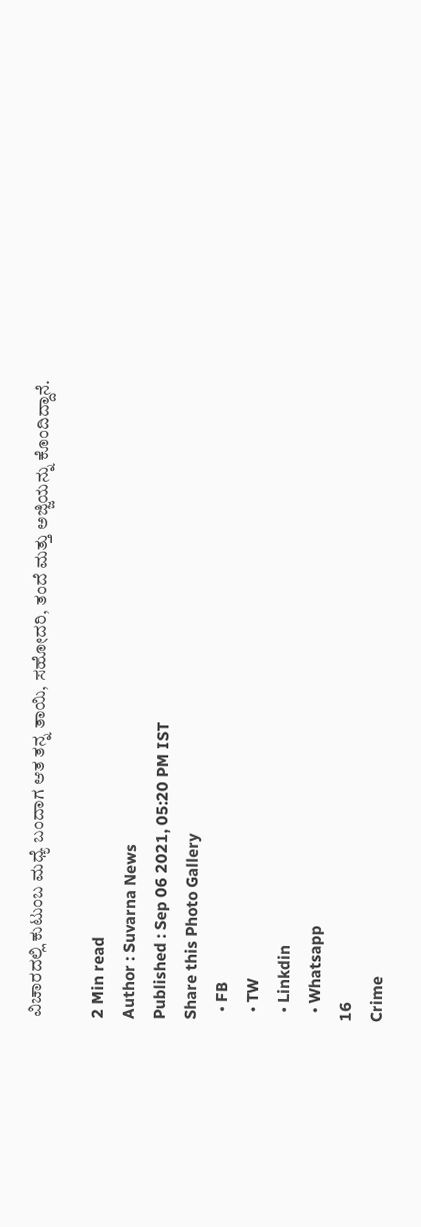ವಿಚಾರದಲ್ಲಿ ಕುಟುಂಬ ಮಧ್ಯೆ ಬಂದಾಗ ಆತ ತನ್ನ ತಾಯಿ, ಸಹೋದರಿ, ತಂದೆ ಮತ್ತು ಅಜ್ಜಿಯನ್ನು ಕೊಂದಿದ್ದಾನೆ.

2 Min read
Author : Suvarna News
Published : Sep 06 2021, 05:20 PM IST
Share this Photo Gallery
  • FB
  • TW
  • Linkdin
  • Whatsapp
16
Crime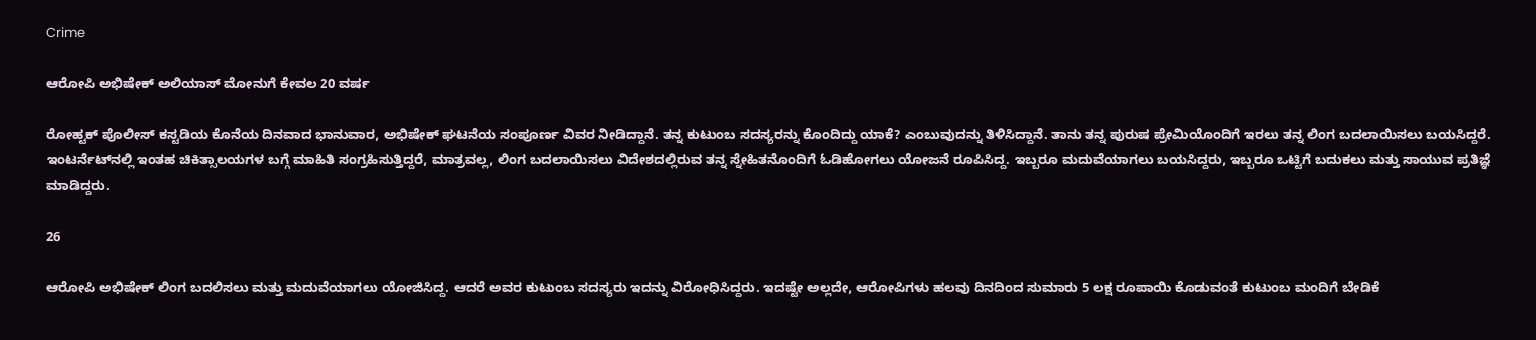Crime

ಆರೋಪಿ ಅಭಿಷೇಕ್ ಅಲಿಯಾಸ್ ಮೋನುಗೆ ಕೇವಲ 20 ವರ್ಷ

ರೋಹ್ಟಕ್ ಪೊಲೀಸ್ ಕಸ್ಟಡಿಯ ಕೊನೆಯ ದಿನವಾದ ಭಾನುವಾರ, ಅಭಿಷೇಕ್ ಘಟನೆಯ ಸಂಪೂರ್ಣ ವಿವರ ನೀಡಿದ್ದಾನೆ. ತನ್ನ ಕುಟುಂಬ ಸದಸ್ಯರನ್ನು ಕೊಂದಿದ್ದು ಯಾಕೆ? ಎಂಬುವುದನ್ನು ತಿಳಿಸಿದ್ದಾನೆ. ತಾನು ತನ್ನ ಪುರುಷ ಪ್ರೇಮಿಯೊಂದಿಗೆ ಇರಲು ತನ್ನ ಲಿಂಗ ಬದಲಾಯಿಸಲು ಬಯಸಿದ್ದರೆ. ಇಂಟರ್ನೆಟ್‌ನಲ್ಲಿ ಇಂತಹ ಚಿಕಿತ್ಸಾಲಯಗಳ ಬಗ್ಗೆ ಮಾಹಿತಿ ಸಂಗ್ರಹಿಸುತ್ತಿದ್ದರೆ, ಮಾತ್ರವಲ್ಲ, ಲಿಂಗ ಬದಲಾಯಿಸಲು ವಿದೇಶದಲ್ಲಿರುವ ತನ್ನ ಸ್ನೇಹಿತನೊಂದಿಗೆ ಓಡಿಹೋಗಲು ಯೋಜನೆ ರೂಪಿಸಿದ್ದ. ಇಬ್ಬರೂ ಮದುವೆಯಾಗಲು ಬಯಸಿದ್ದರು, ಇಬ್ಬರೂ ಒಟ್ಟಿಗೆ ಬದುಕಲು ಮತ್ತು ಸಾಯುವ ಪ್ರತಿಜ್ಞೆ ಮಾಡಿದ್ದರು.

26

ಆರೋಪಿ ಅಭಿಷೇಕ್ ಲಿಂಗ ಬದಲಿಸಲು ಮತ್ತು ಮದುವೆಯಾಗಲು ಯೋಜಿಸಿದ್ದ. ಆದರೆ ಅವರ ಕುಟುಂಬ ಸದಸ್ಯರು ಇದನ್ನು ವಿರೋಧಿಸಿದ್ದರು. ಇದಷ್ಟೇ ಅಲ್ಲದೇ, ಆರೋಪಿಗಳು ಹಲವು ದಿನದಿಂದ ಸುಮಾರು 5 ಲಕ್ಷ ರೂಪಾಯಿ ಕೊಡುವಂತೆ ಕುಟುಂಬ ಮಂದಿಗೆ ಬೇಡಿಕೆ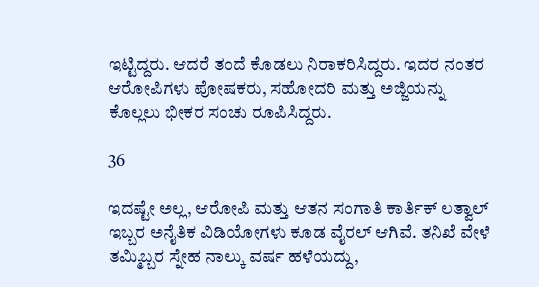ಇಟ್ಟಿದ್ದರು. ಆದರೆ ತಂದೆ ಕೊಡಲು ನಿರಾಕರಿಸಿದ್ದರು. ಇದರ ನಂತರ ಆರೋಪಿಗಳು ಪೋಷಕರು, ಸಹೋದರಿ ಮತ್ತು ಅಜ್ಜಿಯನ್ನು ಕೊಲ್ಲಲು ಭೀಕರ ಸಂಚು ರೂಪಿಸಿದ್ದರು.

36

ಇದಷ್ಟೇ ಅಲ್ಲ, ಆರೋಪಿ ಮತ್ತು ಆತನ ಸಂಗಾತಿ ಕಾರ್ತಿಕ್ ಲತ್ವಾಲ್ ಇಬ್ಬರ ಅನೈತಿಕ ವಿಡಿಯೋಗಳು ಕೂಡ ವೈರಲ್ ಆಗಿವೆ. ತನಿಖೆ ವೇಳೆ ತಮ್ಮಿಬ್ಬರ ಸ್ನೇಹ ನಾಲ್ಕು ವರ್ಷ ಹಳೆಯದ್ದು,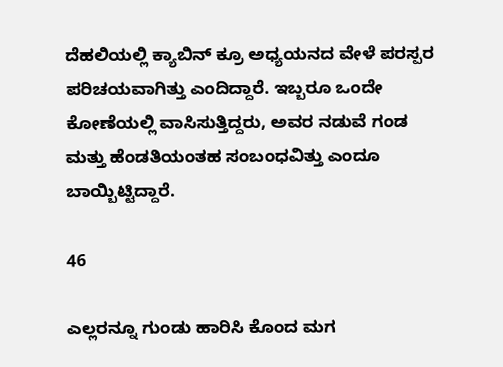ದೆಹಲಿಯಲ್ಲಿ ಕ್ಯಾಬಿನ್ ಕ್ರೂ ಅಧ್ಯಯನದ ವೇಳೆ ಪರಸ್ಪರ ಪರಿಚಯವಾಗಿತ್ತು ಎಂದಿದ್ದಾರೆ. ಇಬ್ಬರೂ ಒಂದೇ ಕೋಣೆಯಲ್ಲಿ ವಾಸಿಸುತ್ತಿದ್ದರು, ಅವರ ನಡುವೆ ಗಂಡ ಮತ್ತು ಹೆಂಡತಿಯಂತಹ ಸಂಬಂಧವಿತ್ತು ಎಂದೂ ಬಾಯ್ಬಿಟ್ಟಿದ್ದಾರೆ.

46

ಎಲ್ಲರನ್ನೂ ಗುಂಡು ಹಾರಿಸಿ ಕೊಂದ ಮಗ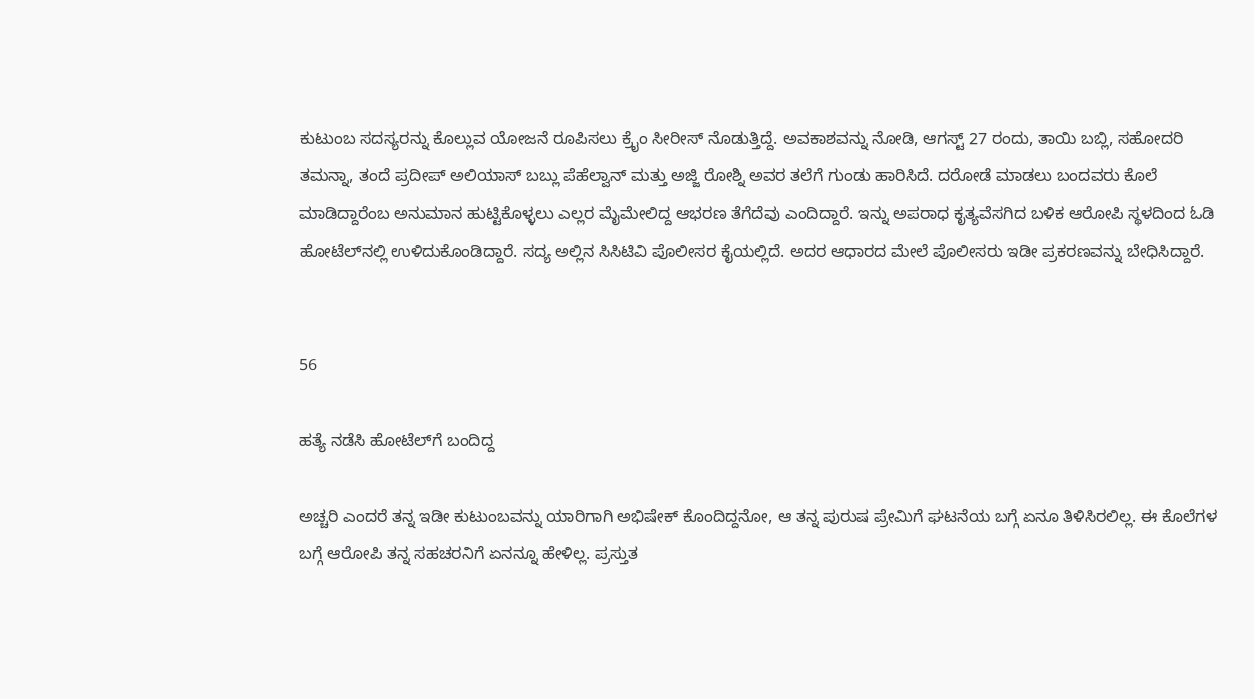ಕುಟುಂಬ ಸದಸ್ಯರನ್ನು ಕೊಲ್ಲುವ ಯೋಜನೆ ರೂಪಿಸಲು ಕ್ರೈಂ ಸೀರೀಸ್ ನೊಡುತ್ತಿದ್ದೆ. ಅವಕಾಶವನ್ನು ನೋಡಿ, ಆಗಸ್ಟ್ 27 ರಂದು, ತಾಯಿ ಬಬ್ಲಿ, ಸಹೋದರಿ ತಮನ್ನಾ, ತಂದೆ ಪ್ರದೀಪ್ ಅಲಿಯಾಸ್ ಬಬ್ಲು ಪೆಹೆಲ್ವಾನ್ ಮತ್ತು ಅಜ್ಜಿ ರೋಶ್ನಿ ಅವರ ತಲೆಗೆ ಗುಂಡು ಹಾರಿಸಿದೆ. ದರೋಡೆ ಮಾಡಲು ಬಂದವರು ಕೊಲೆ ಮಾಡಿದ್ದಾರೆಂಬ ಅನುಮಾನ ಹುಟ್ಟಿಕೊಳ್ಳಲು ಎಲ್ಲರ ಮೈಮೇಲಿದ್ದ ಆಭರಣ ತೆಗೆದೆವು ಎಂದಿದ್ದಾರೆ. ಇನ್ನು ಅಪರಾಧ ಕೃತ್ಯವೆಸಗಿದ ಬಳಿಕ ಆರೋಪಿ ಸ್ಥಳದಿಂದ ಓಡಿ ಹೋಟೆಲ್‌ನಲ್ಲಿ ಉಳಿದುಕೊಂಡಿದ್ದಾರೆ. ಸದ್ಯ ಅಲ್ಲಿನ ಸಿಸಿಟಿವಿ ಪೊಲೀಸರ ಕೈಯಲ್ಲಿದೆ. ಅದರ ಆಧಾರದ ಮೇಲೆ ಪೊಲೀಸರು ಇಡೀ ಪ್ರಕರಣವನ್ನು ಬೇಧಿಸಿದ್ದಾರೆ.


56

ಹತ್ಯೆ ನಡೆಸಿ ಹೋಟೆಲ್‌ಗೆ ಬಂದಿದ್ದ

ಅಚ್ಚರಿ ಎಂದರೆ ತನ್ನ ಇಡೀ ಕುಟುಂಬವನ್ನು ಯಾರಿಗಾಗಿ ಅಭಿಷೇಕ್ ಕೊಂದಿದ್ದನೋ, ಆ ತನ್ನ ಪುರುಷ ಪ್ರೇಮಿಗೆ ಘಟನೆಯ ಬಗ್ಗೆ ಏನೂ ತಿಳಿಸಿರಲಿಲ್ಲ. ಈ ಕೊಲೆಗಳ ಬಗ್ಗೆ ಆರೋಪಿ ತನ್ನ ಸಹಚರನಿಗೆ ಏನನ್ನೂ ಹೇಳಿಲ್ಲ. ಪ್ರಸ್ತುತ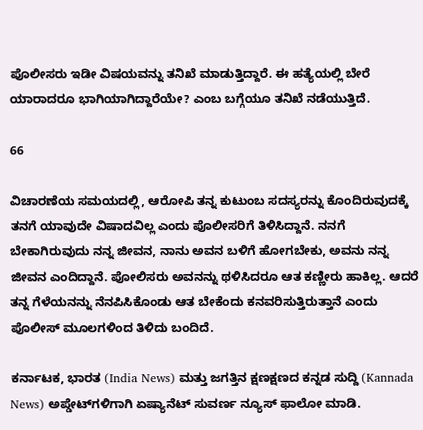ಪೊಲೀಸರು ಇಡೀ ವಿಷಯವನ್ನು ತನಿಖೆ ಮಾಡುತ್ತಿದ್ದಾರೆ. ಈ ಹತ್ಯೆಯಲ್ಲಿ ಬೇರೆ ಯಾರಾದರೂ ಭಾಗಿಯಾಗಿದ್ದಾರೆಯೇ? ಎಂಬ ಬಗ್ಗೆಯೂ ತನಿಖೆ ನಡೆಯುತ್ತಿದೆ.

66

ವಿಚಾರಣೆಯ ಸಮಯದಲ್ಲಿ, ಆರೋಪಿ ತನ್ನ ಕುಟುಂಬ ಸದಸ್ಯರನ್ನು ಕೊಂದಿರುವುದಕ್ಕೆ ತನಗೆ ಯಾವುದೇ ವಿಷಾದವಿಲ್ಲ ಎಂದು ಪೊಲೀಸರಿಗೆ ತಿಳಿಸಿದ್ದಾನೆ. ನನಗೆ ಬೇಕಾಗಿರುವುದು ನನ್ನ ಜೀವನ, ನಾನು ಅವನ ಬಳಿಗೆ ಹೋಗಬೇಕು, ಅವನು ನನ್ನ ಜೀವನ ಎಂದಿದ್ದಾನೆ. ಪೋಲಿಸರು ಅವನನ್ನು ಥಳಿಸಿದರೂ ಆತ ಕಣ್ಣೀರು ಹಾಕಿಲ್ಲ. ಆದರೆ ತನ್ನ ಗೆಳೆಯನನ್ನು ನೆನಪಿಸಿಕೊಂಡು ಆತ ಬೇಕೆಂದು ಕನವರಿಸುತ್ತಿರುತ್ತಾನೆ ಎಂದು ಪೊಲೀಸ್ ಮೂಲಗಳಿಂದ ತಿಳಿದು ಬಂದಿದೆ.

ಕರ್ನಾಟಕ, ಭಾರತ (India News) ಮತ್ತು ಜಗತ್ತಿನ ಕ್ಷಣಕ್ಷಣದ ಕನ್ನಡ ಸುದ್ದಿ (Kannada News) ಅಪ್ಡೇಟ್‌ಗಳಿಗಾಗಿ ಏಷ್ಯಾನೆಟ್ ಸುವರ್ಣ ನ್ಯೂಸ್‌ ಫಾಲೋ ಮಾಡಿ.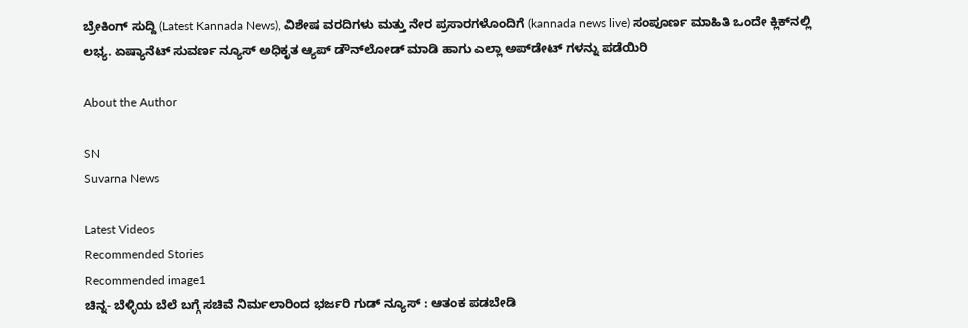ಬ್ರೇಕಿಂಗ್ ಸುದ್ದಿ (Latest Kannada News), ವಿಶೇಷ ವರದಿಗಳು ಮತ್ತು ನೇರ ಪ್ರಸಾರಗಳೊಂದಿಗೆ (kannada news live) ಸಂಪೂರ್ಣ ಮಾಹಿತಿ ಒಂದೇ ಕ್ಲಿಕ್‌ನಲ್ಲಿ ಲಭ್ಯ. ಏಷ್ಯಾನೆಟ್ ಸುವರ್ಣ ನ್ಯೂಸ್ ಅಧಿಕೃತ ಆ್ಯಪ್ ಡೌನ್‌ಲೋಡ್ ಮಾಡಿ ಹಾಗು ಎಲ್ಲಾ ಅಪ್‌ಡೇಟ್ ಗಳನ್ನು ಪಡೆಯಿರಿ

About the Author

SN
Suvarna News

Latest Videos
Recommended Stories
Recommended image1
ಚಿನ್ನ- ಬೆಳ್ಳಿಯ ಬೆಲೆ ಬಗ್ಗೆ ಸಚಿವೆ ನಿರ್ಮಲಾರಿಂದ ಭರ್ಜರಿ ಗುಡ್ ನ್ಯೂಸ್ : ಆತಂಕ ಪಡಬೇಡಿ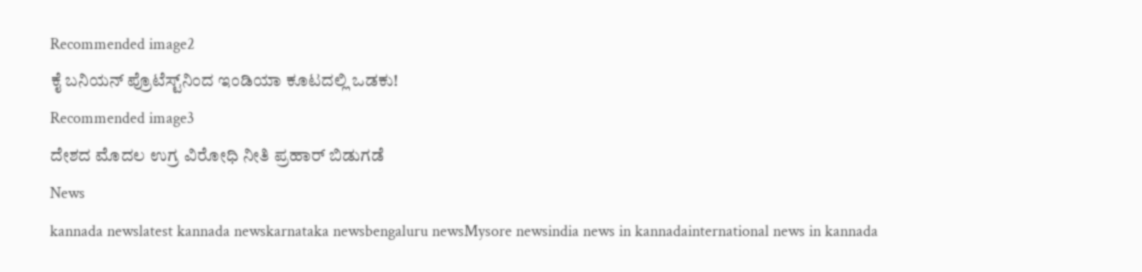Recommended image2
ಕೈ ಬನಿಯನ್‌ ಪ್ರೊಟೆಸ್ಟ್‌ನಿಂದ ಇಂಡಿಯಾ ಕೂಟದಲ್ಲಿ ಒಡಕು!
Recommended image3
ದೇಶದ ಮೊದಲ ಉಗ್ರ ವಿರೋಧಿ ನೀತಿ ಪ್ರಹಾರ್‌ ಬಿಡುಗಡೆ
News
kannada newslatest kannada newskarnataka newsbengaluru newsMysore newsindia news in kannadainternational news in kannada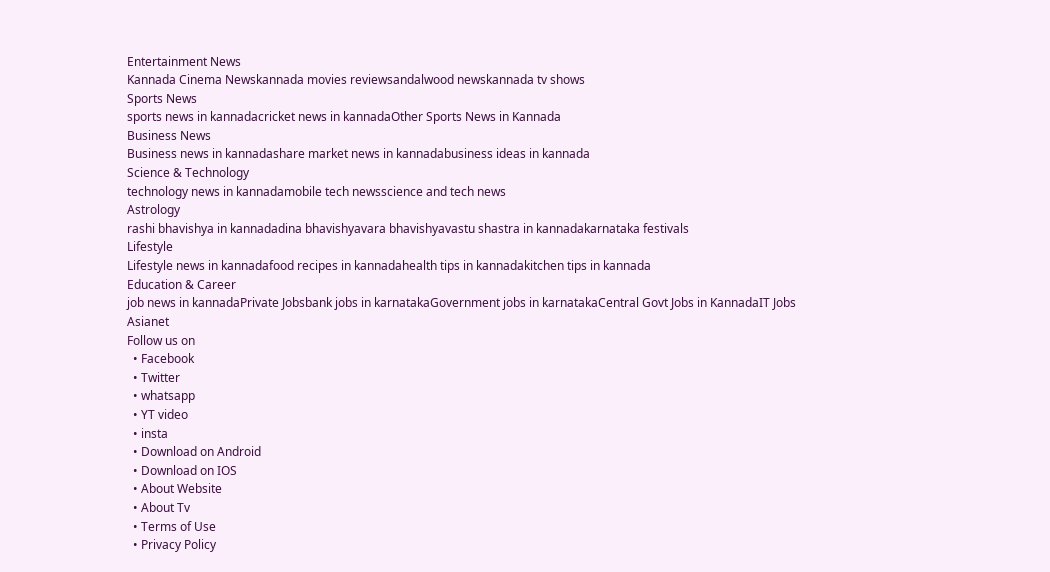Entertainment News
Kannada Cinema Newskannada movies reviewsandalwood newskannada tv shows
Sports News
sports news in kannadacricket news in kannadaOther Sports News in Kannada
Business News
Business news in kannadashare market news in kannadabusiness ideas in kannada
Science & Technology
technology news in kannadamobile tech newsscience and tech news
Astrology
rashi bhavishya in kannadadina bhavishyavara bhavishyavastu shastra in kannadakarnataka festivals
Lifestyle
Lifestyle news in kannadafood recipes in kannadahealth tips in kannadakitchen tips in kannada
Education & Career
job news in kannadaPrivate Jobsbank jobs in karnatakaGovernment jobs in karnatakaCentral Govt Jobs in KannadaIT Jobs
Asianet
Follow us on
  • Facebook
  • Twitter
  • whatsapp
  • YT video
  • insta
  • Download on Android
  • Download on IOS
  • About Website
  • About Tv
  • Terms of Use
  • Privacy Policy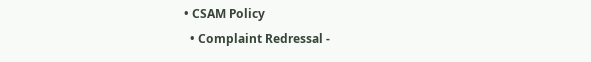• CSAM Policy
  • Complaint Redressal -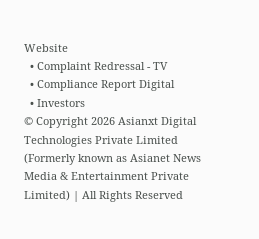Website
  • Complaint Redressal - TV
  • Compliance Report Digital
  • Investors
© Copyright 2026 Asianxt Digital Technologies Private Limited (Formerly known as Asianet News Media & Entertainment Private Limited) | All Rights Reserved